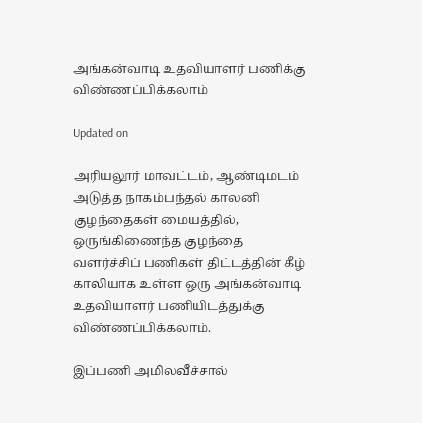அங்கன்வாடி உதவியாளர் பணிக்கு விண்ணப்பிக்கலாம்

Updated on

அரியலூர் மாவட்டம், ஆண்டிமடம் அடுத்த நாகம்பந்தல் காலனி குழந்தைகள் மையத்தில், ஒருங்கிணைந்த குழந்தை வளர்ச்சிப் பணிகள் திட்டத்தின் கீழ் காலியாக உள்ள ஒரு அங்கன்வாடி உதவியாளர் பணியிடத்துக்கு விண்ணப்பிக்கலாம்.

இப்பணி அமிலவீச்சால்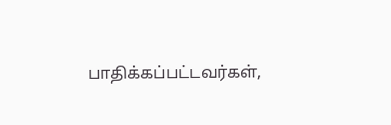பாதிக்கப்பட்டவர்கள்,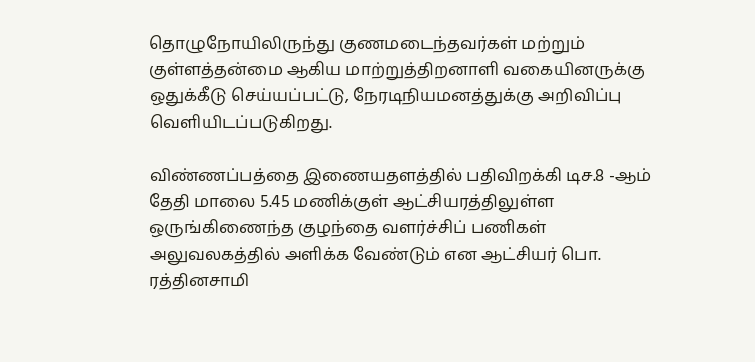தொழுநோயிலிருந்து குணமடைந்தவர்கள் மற்றும் குள்ளத்தன்மை ஆகிய மாற்றுத்திறனாளி வகையினருக்கு ஒதுக்கீடு செய்யப்பட்டு, நேரடிநியமனத்துக்கு அறிவிப்பு வெளியிடப்படுகிறது.

விண்ணப்பத்தை இணையதளத்தில் பதிவிறக்கி டிச.8 -ஆம் தேதி மாலை 5.45 மணிக்குள் ஆட்சியரத்திலுள்ள ஒருங்கிணைந்த குழந்தை வளர்ச்சிப் பணிகள் அலுவலகத்தில் அளிக்க வேண்டும் என ஆட்சியர் பொ. ரத்தினசாமி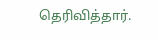தெரிவித்தார்.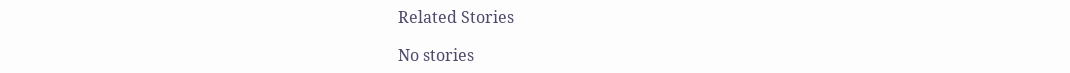Related Stories

No stories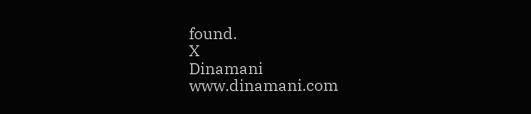found.
X
Dinamani
www.dinamani.com